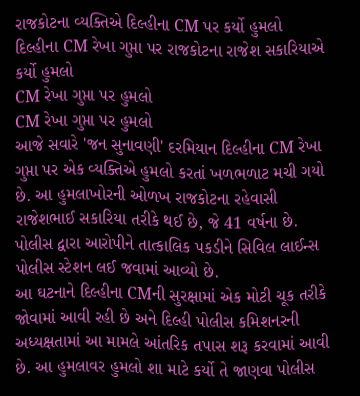રાજકોટના વ્યક્તિએ દિલ્હીના CM પર કર્યો હુમલો
દિલ્હીના CM રેખા ગુપ્તા પર રાજકોટના રાજેશ સકારિયાએ કર્યો હુમલો
CM રેખા ગુપ્તા પર હુમલો
CM રેખા ગુપ્તા પર હુમલો
આજે સવારે 'જન સુનાવણી' દરમિયાન દિલ્હીના CM રેખા ગુપ્તા પર એક વ્યક્તિએ હુમલો કરતાં ખળભળાટ મચી ગયો છે. આ હુમલાખોરની ઓળખ રાજકોટના રહેવાસી રાજેશભાઈ સકારિયા તરીકે થઈ છે, જે 41 વર્ષના છે. પોલીસ દ્વારા આરોપીને તાત્કાલિક પકડીને સિવિલ લાઈન્સ પોલીસ સ્ટેશન લઈ જવામાં આવ્યો છે.
આ ઘટનાને દિલ્હીના CMની સુરક્ષામાં એક મોટી ચૂક તરીકે જોવામાં આવી રહી છે અને દિલ્હી પોલીસ કમિશનરની અધ્યક્ષતામાં આ મામલે આંતરિક તપાસ શરૂ કરવામાં આવી છે. આ હુમલાવર હુમલો શા માટે કર્યો તે જાણવા પોલીસ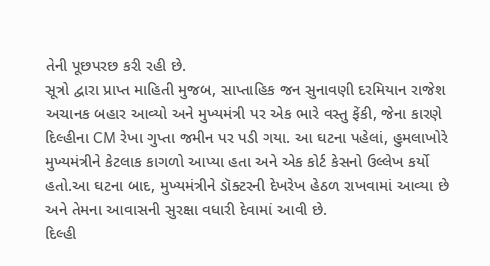તેની પૂછપરછ કરી રહી છે.
સૂત્રો દ્વારા પ્રાપ્ત માહિતી મુજબ, સાપ્તાહિક જન સુનાવણી દરમિયાન રાજેશ અચાનક બહાર આવ્યો અને મુખ્યમંત્રી પર એક ભારે વસ્તુ ફેંકી, જેના કારણે દિલ્હીના CM રેખા ગુપ્તા જમીન પર પડી ગયા. આ ઘટના પહેલાં, હુમલાખોરે મુખ્યમંત્રીને કેટલાક કાગળો આપ્યા હતા અને એક કોર્ટ કેસનો ઉલ્લેખ કર્યો હતો.આ ઘટના બાદ, મુખ્યમંત્રીને ડૉક્ટરની દેખરેખ હેઠળ રાખવામાં આવ્યા છે અને તેમના આવાસની સુરક્ષા વધારી દેવામાં આવી છે.
દિલ્હી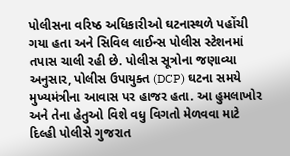પોલીસના વરિષ્ઠ અધિકારીઓ ઘટનાસ્થળે પહોંચી ગયા હતા અને સિવિલ લાઈન્સ પોલીસ સ્ટેશનમાં તપાસ ચાલી રહી છે. પોલીસ સૂત્રોના જણાવ્યા અનુસાર, પોલીસ ઉપાયુક્ત (DCP) ઘટના સમયે મુખ્યમંત્રીના આવાસ પર હાજર હતા. આ હુમલાખોર અને તેના હેતુઓ વિશે વધુ વિગતો મેળવવા માટે દિલ્હી પોલીસે ગુજરાત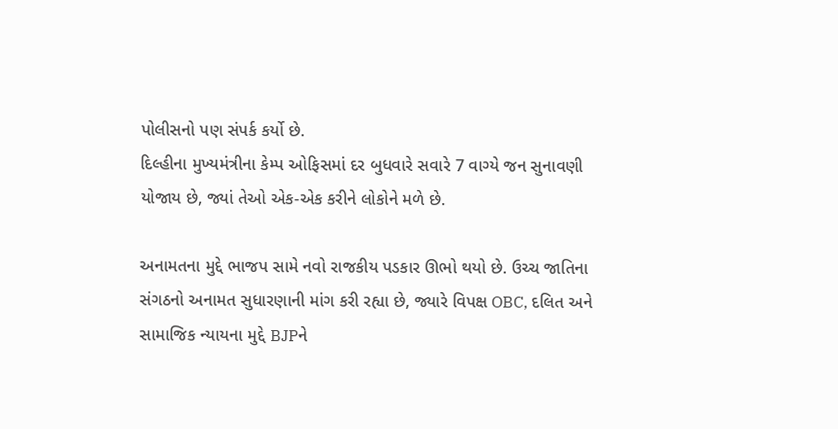પોલીસનો પણ સંપર્ક કર્યો છે.
દિલ્હીના મુખ્યમંત્રીના કેમ્પ ઓફિસમાં દર બુધવારે સવારે 7 વાગ્યે જન સુનાવણી યોજાય છે, જ્યાં તેઓ એક-એક કરીને લોકોને મળે છે.

અનામતના મુદ્દે ભાજપ સામે નવો રાજકીય પડકાર ઊભો થયો છે. ઉચ્ચ જાતિના સંગઠનો અનામત સુધારણાની માંગ કરી રહ્યા છે, જ્યારે વિપક્ષ OBC, દલિત અને સામાજિક ન્યાયના મુદ્દે BJPને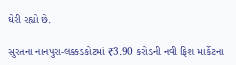ઘેરી રહ્યો છે.

સુરતના નાનપુરા-લક્કડકોટમાં ₹3.90 કરોડની નવી ફિશ માર્કેટના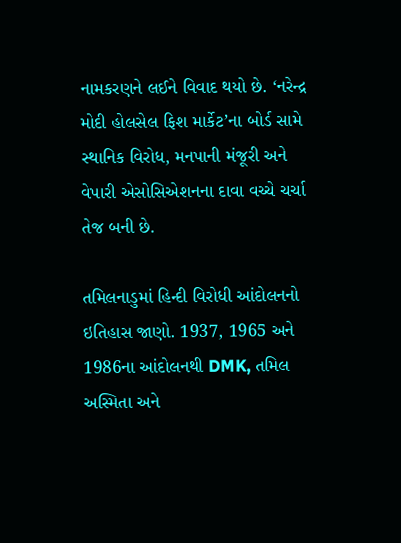નામકરણને લઈને વિવાદ થયો છે. ‘નરેન્દ્ર મોદી હોલસેલ ફિશ માર્કેટ’ના બોર્ડ સામે સ્થાનિક વિરોધ, મનપાની મંજૂરી અને વેપારી એસોસિએશનના દાવા વચ્ચે ચર્ચા તેજ બની છે.

તમિલનાડુમાં હિન્દી વિરોધી આંદોલનનો ઇતિહાસ જાણો. 1937, 1965 અને 1986ના આંદોલનથી DMK, તમિલ અસ્મિતા અને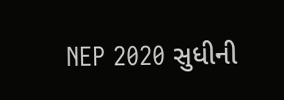NEP 2020 સુધીની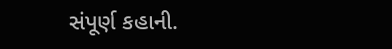સંપૂર્ણ કહાની.